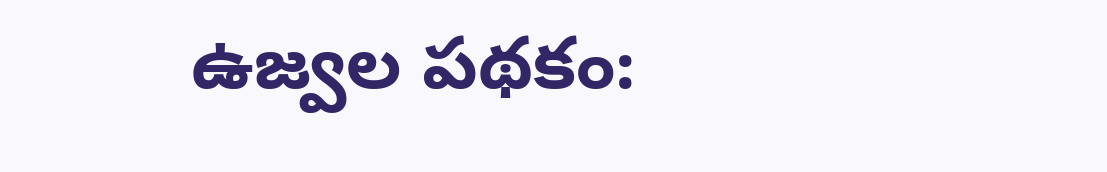ఉజ్వల పథకం: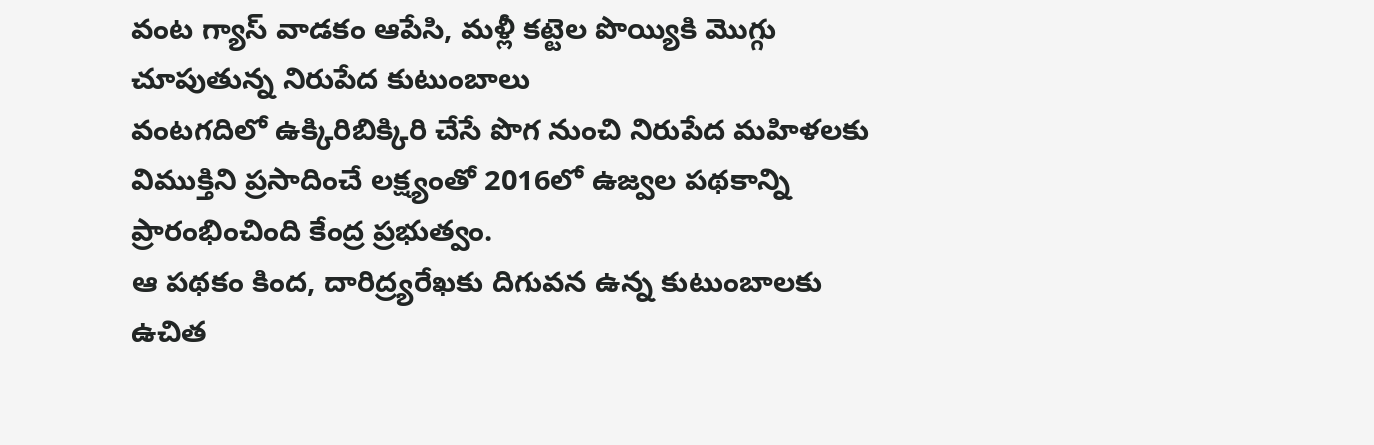వంట గ్యాస్ వాడకం ఆపేసి, మళ్లీ కట్టెల పొయ్యికి మొగ్గు చూపుతున్న నిరుపేద కుటుంబాలు
వంటగదిలో ఉక్కిరిబిక్కిరి చేసే పొగ నుంచి నిరుపేద మహిళలకు విముక్తిని ప్రసాదించే లక్ష్యంతో 2016లో ఉజ్వల పథకాన్ని ప్రారంభించింది కేంద్ర ప్రభుత్వం.
ఆ పథకం కింద, దారిద్ర్యరేఖకు దిగువన ఉన్న కుటుంబాలకు ఉచిత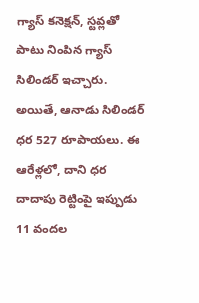గ్యాస్ కనెక్షన్, స్టవ్లతో పాటు నింపిన గ్యాస్ సిలిండర్ ఇచ్చారు.
అయితే, ఆనాడు సిలిండర్ ధర 527 రూపాయలు. ఈ ఆరేళ్లలో, దాని ధర దాదాపు రెట్టింపై ఇప్పుడు 11 వందల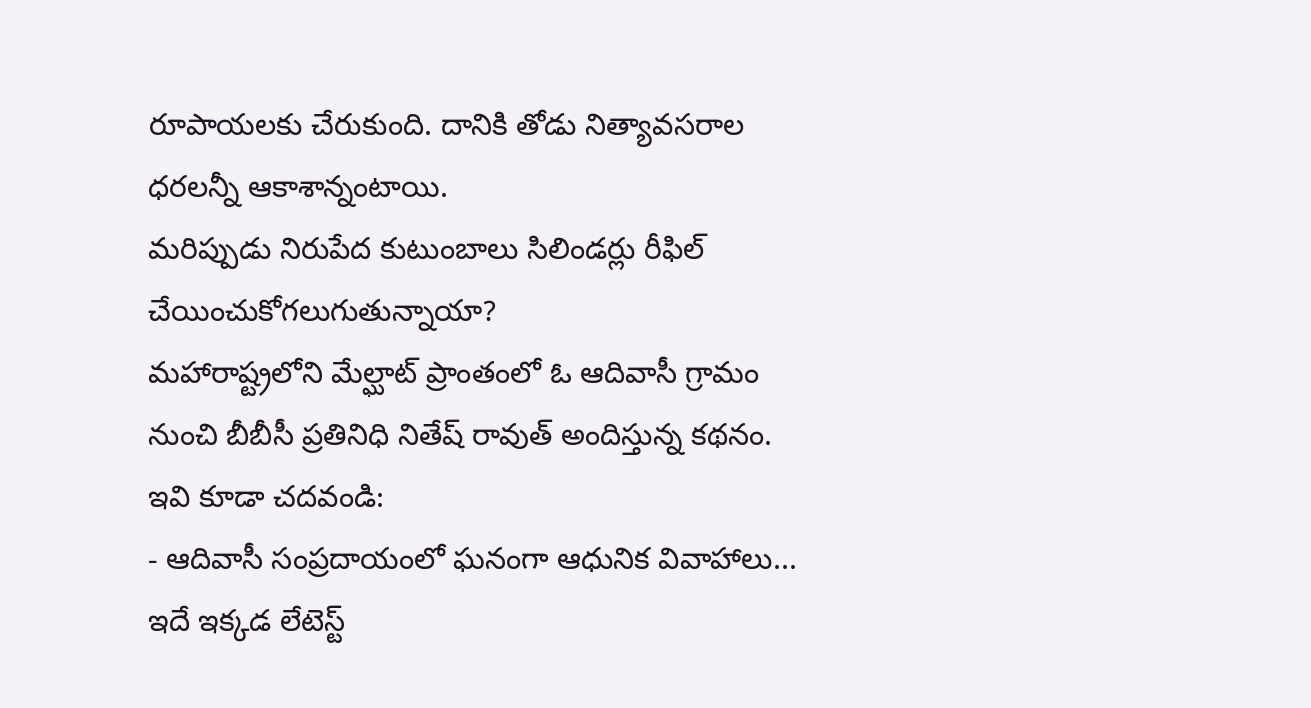రూపాయలకు చేరుకుంది. దానికి తోడు నిత్యావసరాల ధరలన్నీ ఆకాశాన్నంటాయి.
మరిప్పుడు నిరుపేద కుటుంబాలు సిలిండర్లు రీఫిల్ చేయించుకోగలుగుతున్నాయా?
మహారాష్ట్రలోని మేల్ఘాట్ ప్రాంతంలో ఓ ఆదివాసీ గ్రామం నుంచి బీబీసీ ప్రతినిధి నితేష్ రావుత్ అందిస్తున్న కథనం.
ఇవి కూడా చదవండి:
- ఆదివాసీ సంప్రదాయంలో ఘనంగా ఆధునిక వివాహాలు... ఇదే ఇక్కడ లేటెస్ట్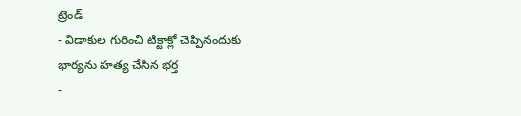ట్రెండ్
- విడాకుల గురించి టిక్టాక్లో చెప్పినందుకు భార్యను హత్య చేసిన భర్త
-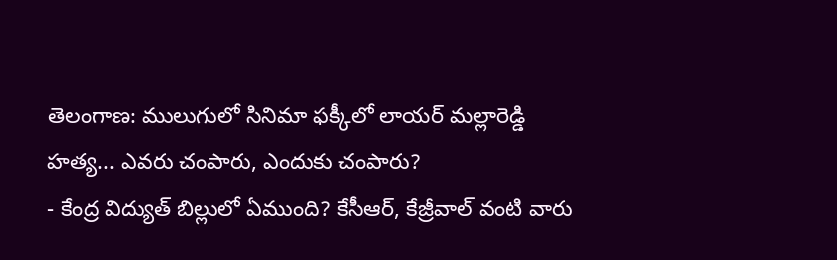తెలంగాణ: ములుగులో సినిమా ఫక్కీలో లాయర్ మల్లారెడ్డి హత్య... ఎవరు చంపారు, ఎందుకు చంపారు?
- కేంద్ర విద్యుత్ బిల్లులో ఏముంది? కేసీఆర్, కేజ్రీవాల్ వంటి వారు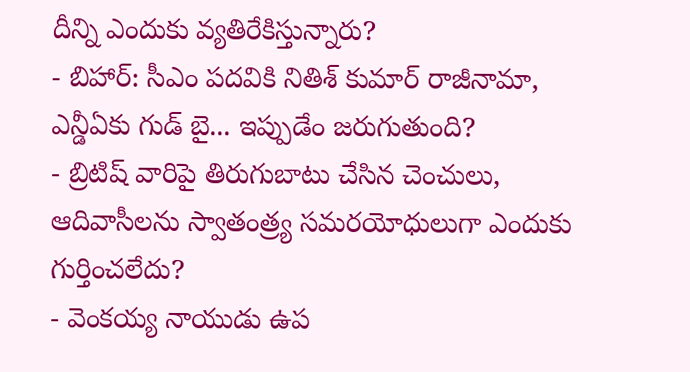దీన్ని ఎందుకు వ్యతిరేకిస్తున్నారు?
- బిహార్: సీఎం పదవికి నితిశ్ కుమార్ రాజీనామా, ఎన్డీఏకు గుడ్ బై... ఇప్పుడేం జరుగుతుంది?
- బ్రిటిష్ వారిపై తిరుగుబాటు చేసిన చెంచులు, ఆదివాసీలను స్వాతంత్ర్య సమరయోధులుగా ఎందుకు గుర్తించలేదు?
- వెంకయ్య నాయుడు ఉప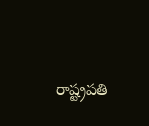రాష్ట్రపతి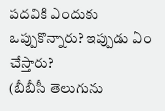పదవికి ఎందుకు ఒప్పుకొన్నారు? ఇప్పుడు ఏం చేస్తారు?
(బీబీసీ తెలుగును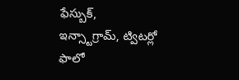ఫేస్బుక్, ఇన్స్టాగ్రామ్, ట్విటర్లో ఫాలో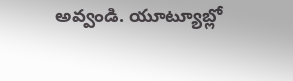అవ్వండి. యూట్యూబ్లో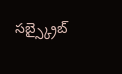సబ్స్క్రైబ్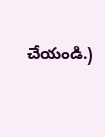చేయండి.)